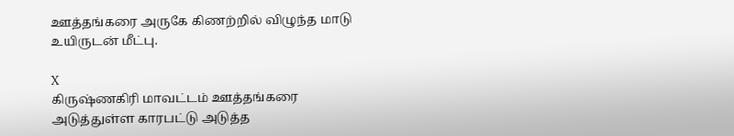ஊத்தங்கரை அருகே கிணற்றில் விழுந்த மாடு உயிருடன் மீட்பு.

X
கிருஷ்ணகிரி மாவட்டம் ஊத்தங்கரை அடுத்துள்ள காரபட்டு அடுத்த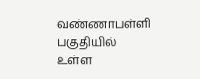வண்ணாபள்ளி பகுதியில் உள்ள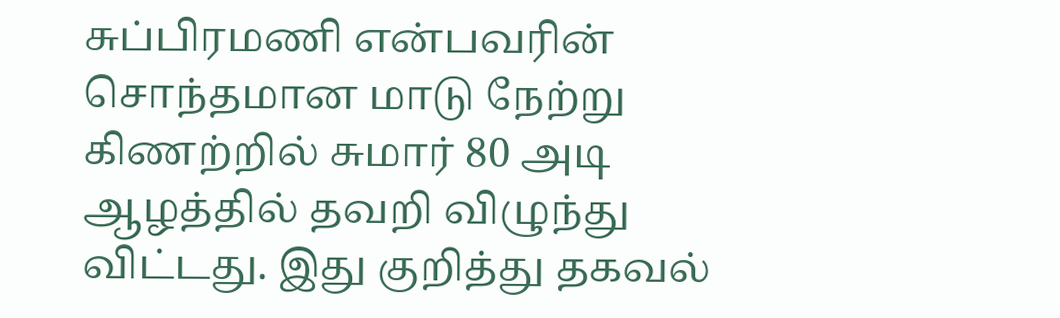சுப்பிரமணி என்பவரின் சொந்தமான மாடு நேற்று கிணற்றில் சுமார் 80 அடி ஆழத்தில் தவறி விழுந்து விட்டது. இது குறித்து தகவல்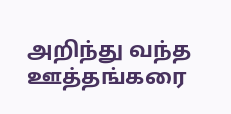அறிந்து வந்த ஊத்தங்கரை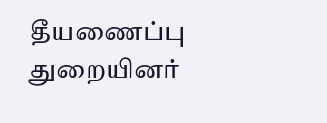தீயணைப்பு துறையினர்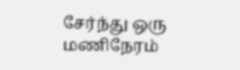சேர்ந்து ஒரு மணிநேரம்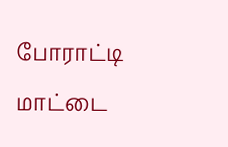போராட்டி மாட்டை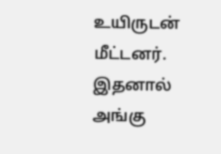உயிருடன் மீட்டனர். இதனால் அங்கு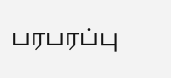பரபரப்பு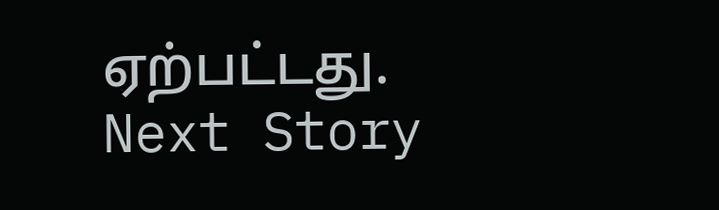ஏற்பட்டது.
Next Story